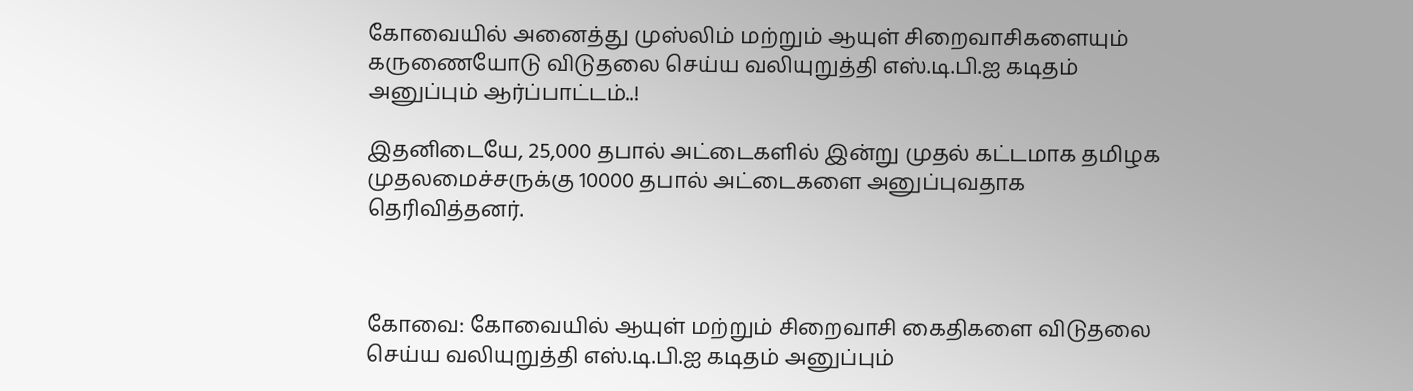கோவையில் அனைத்து முஸ்லிம் மற்றும் ஆயுள் சிறைவாசிக‌ளையும் க‌ருணையோடு விடுத‌லை செய்ய‌ வ‌லியுறுத்தி எஸ்.டி.பி.ஐ கடிதம் அனுப்பும் ஆர்ப்பாட்ட‌ம்..!

இதனிடையே, 25,000 தபால் அட்டைகளில் இன்று முத‌ல் க‌ட்ட‌மாக‌ த‌மிழக‌ முதலமைச்சருக்கு 10000 த‌பால் அட்டைக‌ளை அனுப்புவ‌தாக‌ தெரிவித்தனர்.



கோவை: கோவையில் ஆயுள் ம‌ற்றும் சிறைவாசி கைதிக‌ளை விடுத‌லை செய்ய‌ வ‌லியுறுத்தி எஸ்.டி.பி.ஐ கடிதம் அனுப்பும்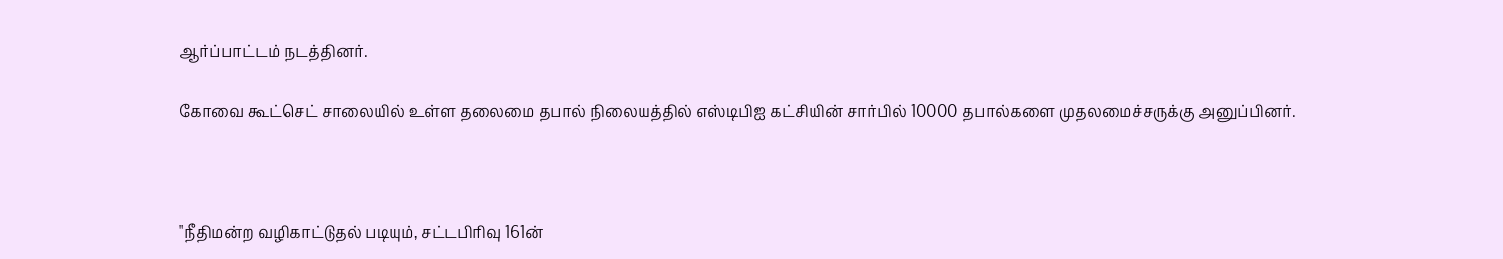ஆர்ப்பாட்ட‌ம் நடத்தினர்.

கோவை கூட்செட் சாலையில் உள்ள த‌லைமை தபால் நிலைய‌த்தில் எஸ்டிபிஐ க‌ட்சியின் சார்பில் 10000 தபால்க‌ளை முத‌லமைச்சருக்கு அனுப்பின‌ர்.



"நீதிம‌ன்ற‌ வ‌ழிகாட்டுத‌ல் ப‌டியும், ச‌ட்ட‌பிரிவு 161ன்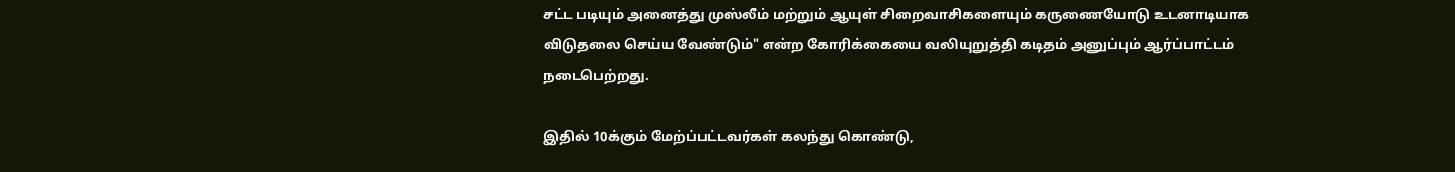ச‌ட்ட‌ ப‌டியும் அனைத்து முஸ்லீம் மற்றும் ஆயுள் சிறைவாசிக‌ளையும் க‌ருணையோடு உட‌னாடியாக‌ விடுத‌லை செய்ய‌ வேண்டும்" என்ற‌ கோரிக்கையை வ‌லியுறுத்தி கடிதம் அனுப்பும் ஆர்ப்பாட்ட‌ம் ந‌டைபெற்ற‌து.

இதில் 10க்கும் மேற்ப்ப‌ட்ட‌வ‌ர்க‌ள் க‌ல‌ந்து கொண்டு,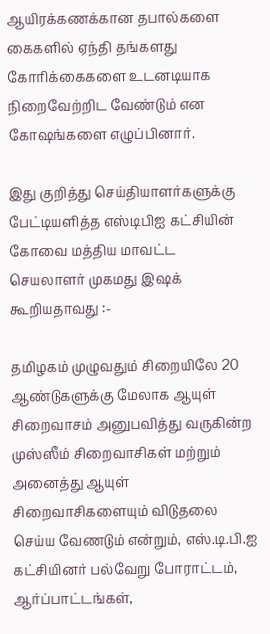ஆயிரக்கண‌க்கான‌ தபால்க‌ளை கைக‌ளில் ஏந்தி த‌ங்க‌ள‌து கோரிக்கைக‌ளை உட‌ன‌டியாக‌ நிறைவேற்றிட‌ வேண்டும் என கோஷ‌ங்க‌ளை எழுப்பினார்.

இது குறித்து செய்தியாளர்களுக்கு பேட்டியளித்த எஸ்டிபிஐ க‌ட்சியின் கோவை ம‌த்திய‌ மாவ‌ட்ட‌ செய‌லாள‌ர் முகமது இஷக் கூறியதாவது :-

த‌மிழ‌க‌ம் முழுவ‌தும் சிறையிலே 20 ஆண்டுக‌ளுக்கு மேலாக‌ ஆயுள் சிறைவாச‌ம் அனுப‌வித்து வ‌ருகின்ற‌ முஸ்ஸீம் சிறைவாசிக‌ள் ம‌ற்றும் அனைத்து ஆயுள் சிறைவாசிக‌ளையும் விடுத‌லை செய்ய‌ வேண‌டும் என்றும், எஸ்.டி.பி.ஐ க‌ட்சியின‌ர் ப‌ல்வேறு போராட்ட‌ம், ஆர்ப்பாட்ட‌ங்க‌ள்,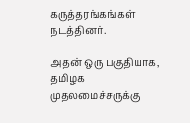க‌ருத்த‌ர‌ங்க‌ங்க‌ள் ந‌ட‌த்தினர்.

அதன் ஒரு ப‌குதியாக‌, தமிழ‌க‌ முத‌லமைச்சருக்கு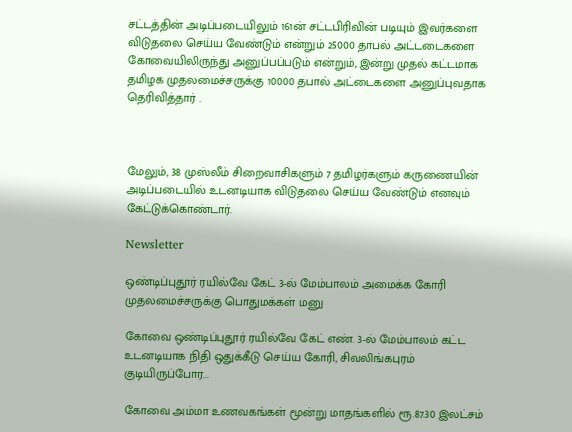ச‌ட்ட‌த்தின் அடிப்படையிலும் 161ன் ச‌ட்ட‌பிரிவின் ப‌டியும் இவ‌ர்க‌ளை விடுத‌லை செய்ய‌ வேண்டும் என்றும் 25000 தாப‌ல் அட்டடைக‌ளை கோவையிலிருந்து அனுப்ப‌ப்படும் என்றும், இன்று முத‌ல் க‌ட்ட‌மாக‌ த‌மிழக‌ முதலமைச்சருக்கு 10000 த‌பால் அட்டைக‌ளை அனுப்புவ‌தாக‌ தெரிவித்தார் .



மேலும், 38 முஸ்லீம் சிறைவாசிக‌ளும் 7 த‌மிழ‌ர்க‌ளும் க‌ருணையின் அடிப்ப‌டையில் உட‌னடியாக‌ விடுத‌லை செய்ய‌ வேண்டும் எனவும் கேட்டுக்கொண்டார்.

Newsletter

ஒண்டிப்புதூர் ரயில்வே கேட் 3-ல் மேம்பாலம் அமைக்க கோரி முதலமைச்சருக்கு பொதுமக்கள் மனு

கோவை ஒண்டிப்புதூர் ரயில்வே கேட் எண். 3-ல் மேம்பாலம் கட்ட உடனடியாக நிதி ஒதுக்கீடு செய்ய கோரி, சிவலிங்கபுரம் குடியிருப்போர...

கோவை அம்மா உணவகங்கள் மூன்று மாதங்களில் ரூ.87.30 இலட்சம்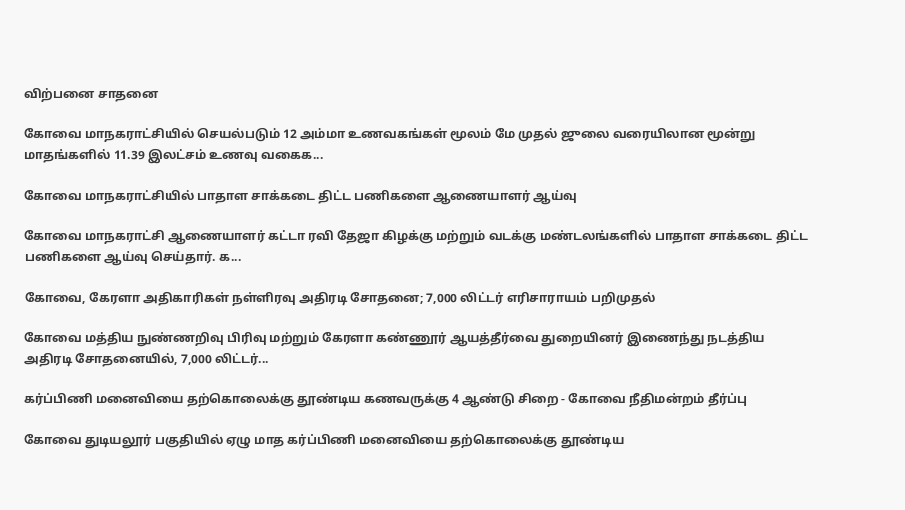விற்பனை சாதனை

கோவை மாநகராட்சியில் செயல்படும் 12 அம்மா உணவகங்கள் மூலம் மே முதல் ஜுலை வரையிலான மூன்று மாதங்களில் 11.39 இலட்சம் உணவு வகைக...

கோவை மாநகராட்சியில் பாதாள சாக்கடை திட்ட பணிகளை ஆணையாளர் ஆய்வு

கோவை மாநகராட்சி ஆணையாளர் கட்டா ரவி தேஜா கிழக்கு மற்றும் வடக்கு மண்டலங்களில் பாதாள சாக்கடை திட்ட பணிகளை ஆய்வு செய்தார். க...

கோவை, கேரளா அதிகாரிகள் நள்ளிரவு அதிரடி சோதனை; 7,000 லிட்டர் எரிசாராயம் பறிமுதல்

கோவை மத்திய நுண்ணறிவு பிரிவு மற்றும் கேரளா கண்ணூர் ஆயத்தீர்வை துறையினர் இணைந்து நடத்திய அதிரடி சோதனையில், 7,000 லிட்டர்...

கர்ப்பிணி மனைவியை தற்கொலைக்கு தூண்டிய கணவருக்கு 4 ஆண்டு சிறை - கோவை நீதிமன்றம் தீர்ப்பு

கோவை துடியலூர் பகுதியில் ஏழு மாத கர்ப்பிணி மனைவியை தற்கொலைக்கு தூண்டிய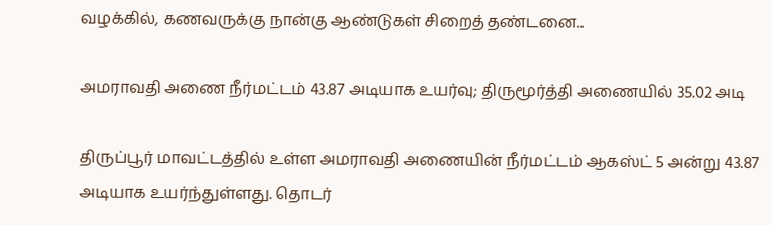வழக்கில், கணவருக்கு நான்கு ஆண்டுகள் சிறைத் தண்டனை...

அமராவதி அணை நீர்மட்டம் 43.87 அடியாக உயர்வு; திருமூர்த்தி அணையில் 35.02 அடி

திருப்பூர் மாவட்டத்தில் உள்ள அமராவதி அணையின் நீர்மட்டம் ஆகஸ்ட் 5 அன்று 43.87 அடியாக உயர்ந்துள்ளது. தொடர்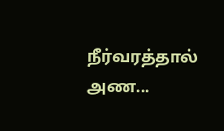நீர்வரத்தால் அண...